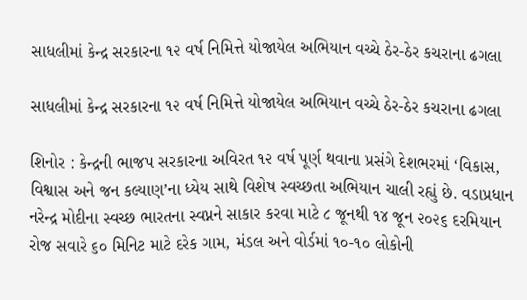સાધલીમાં કેન્દ્ર સરકારના ૧૨ વર્ષ નિમિત્તે યોજાયેલ અભિયાન વચ્ચે ઠેર-ઠેર કચરાના ઢગલા

સાધલીમાં કેન્દ્ર સરકારના ૧૨ વર્ષ નિમિત્તે યોજાયેલ અભિયાન વચ્ચે ઠેર-ઠેર કચરાના ઢગલા

શિનોર : કેન્દ્રની ભાજપ સરકારના અવિરત ૧૨ વર્ષ પૂર્ણ થવાના પ્રસંગે દેશભરમાં ‘વિકાસ, વિશ્વાસ અને જન કલ્યાણ’ના ધ્યેય સાથે વિશેષ સ્વચ્છતા અભિયાન ચાલી રહ્યું છે. વડાપ્રધાન નરેન્દ્ર મોદીના સ્વચ્છ ભારતના સ્વપ્નને સાકાર કરવા માટે ૮ જૂનથી ૧૪ જૂન ૨૦૨૬ દરમિયાન રોજ સવારે ૬૦ મિનિટ માટે દરેક ગામ, મંડલ અને વોર્ડમાં ૧૦-૧૦ લોકોની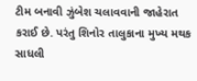ટીમ બનાવી ઝુંબેશ ચલાવવાની જાહેરાત કરાઈ છે. પરંતુ શિનોર તાલુકાના મુખ્ય મથક સાધલી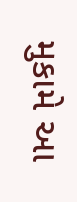મુકામે આ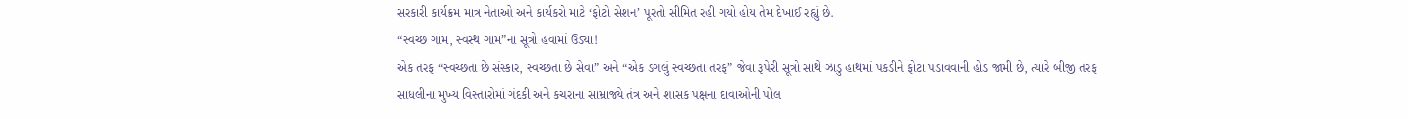સરકારી કાર્યક્રમ માત્ર નેતાઓ અને કાર્યકરો માટે ‘ફોટો સેશન’ પૂરતો સીમિત રહી ગયો હોય તેમ દેખાઈ રહ્યું છે.
“સ્વચ્છ ગામ, સ્વસ્થ ગામ”ના સૂત્રો હવામાં ઉડ્યા!
એક તરફ “સ્વચ્છતા છે સંસ્કાર, સ્વચ્છતા છે સેવા” અને “એક ડગલું સ્વચ્છતા તરફ” જેવા રૂપેરી સૂત્રો સાથે ઝાડુ હાથમાં પકડીને ફોટા પડાવવાની હોડ જામી છે, ત્યારે બીજી તરફ સાધલીના મુખ્ય વિસ્તારોમાં ગંદકી અને કચરાના સામ્રાજ્યે તંત્ર અને શાસક પક્ષના દાવાઓની પોલ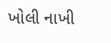ખોલી નાખી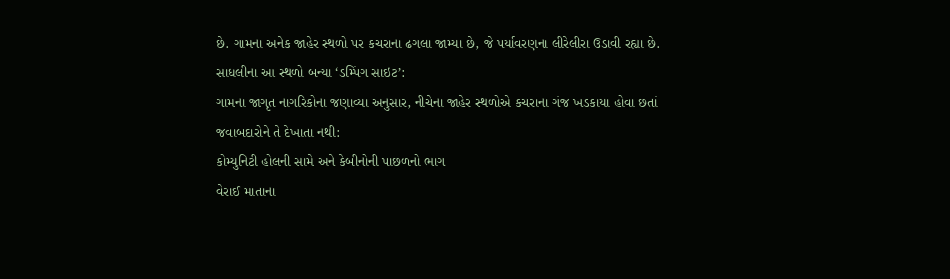છે. ગામના અનેક જાહેર સ્થળો પર કચરાના ઢગલા જામ્યા છે, જે પર્યાવરણના લીરેલીરા ઉડાવી રહ્યા છે.
સાધલીના આ સ્થળો બન્યા ‘ડમ્પિંગ સાઇટ’:
ગામના જાગૃત નાગરિકોના જણાવ્યા અનુસાર, નીચેના જાહેર સ્થળોએ કચરાના ગંજ ખડકાયા હોવા છતાં જવાબદારોને તે દેખાતા નથી:
કોમ્યુનિટી હોલની સામે અને કેબીનોની પાછળનો ભાગ
વેરાઈ માતાના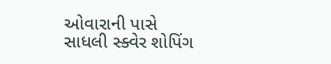ઓવારાની પાસે
સાધલી સ્ક્વેર શોપિંગ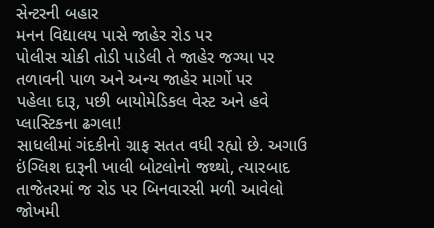સેન્ટરની બહાર
મનન વિદ્યાલય પાસે જાહેર રોડ પર
પોલીસ ચોકી તોડી પાડેલી તે જાહેર જગ્યા પર
તળાવની પાળ અને અન્ય જાહેર માર્ગો પર
પહેલા દારૂ, પછી બાયોમેડિકલ વેસ્ટ અને હવે પ્લાસ્ટિકના ઢગલા!
સાધલીમાં ગંદકીનો ગ્રાફ સતત વધી રહ્યો છે. અગાઉ ઇંગ્લિશ દારૂની ખાલી બોટલોનો જથ્થો, ત્યારબાદ તાજેતરમાં જ રોડ પર બિનવારસી મળી આવેલો જોખમી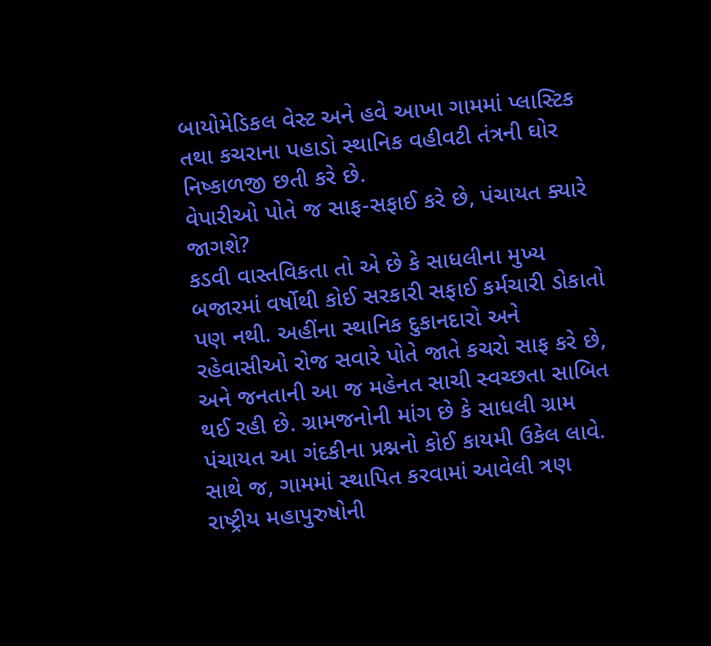બાયોમેડિકલ વેસ્ટ અને હવે આખા ગામમાં પ્લાસ્ટિક તથા કચરાના પહાડો સ્થાનિક વહીવટી તંત્રની ઘોર નિષ્કાળજી છતી કરે છે.
વેપારીઓ પોતે જ સાફ-સફાઈ કરે છે, પંચાયત ક્યારે જાગશે?
કડવી વાસ્તવિકતા તો એ છે કે સાધલીના મુખ્ય બજારમાં વર્ષોથી કોઈ સરકારી સફાઈ કર્મચારી ડોકાતો પણ નથી. અહીંના સ્થાનિક દુકાનદારો અને રહેવાસીઓ રોજ સવારે પોતે જાતે કચરો સાફ કરે છે, અને જનતાની આ જ મહેનત સાચી સ્વચ્છતા સાબિત થઈ રહી છે. ગ્રામજનોની માંગ છે કે સાધલી ગ્રામ પંચાયત આ ગંદકીના પ્રશ્નનો કોઈ કાયમી ઉકેલ લાવે.
સાથે જ, ગામમાં સ્થાપિત કરવામાં આવેલી ત્રણ રાષ્ટ્રીય મહાપુરુષોની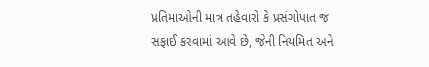પ્રતિમાઓની માત્ર તહેવારો કે પ્રસંગોપાત જ સફાઈ કરવામાં આવે છે, જેની નિયમિત અને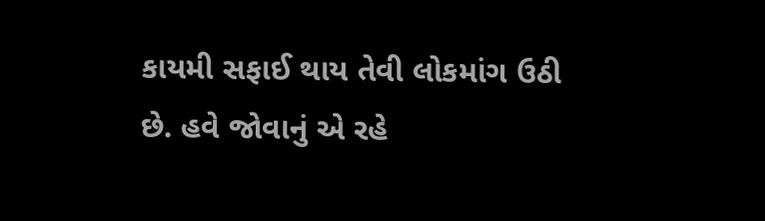કાયમી સફાઈ થાય તેવી લોકમાંગ ઉઠી છે. હવે જોવાનું એ રહે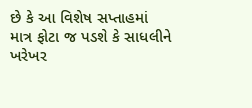છે કે આ વિશેષ સપ્તાહમાં માત્ર ફોટા જ પડશે કે સાધલીને ખરેખર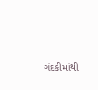ગંદકીમાંથી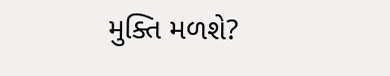મુક્તિ મળશે?